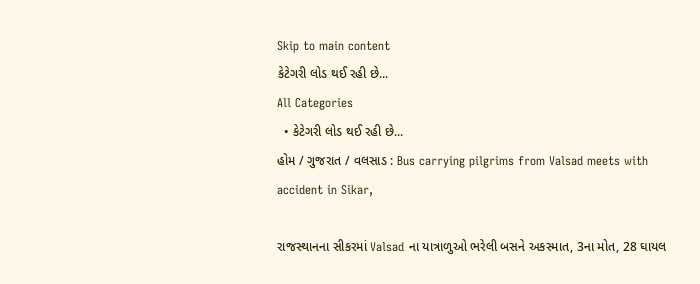Skip to main content
કેટેગરી લોડ થઈ રહી છે...
All Categories
  • કેટેગરી લોડ થઈ રહી છે...
હોમ / ગુજરાત / વલસાડ : Bus carrying pilgrims from Valsad meets with accident in Sikar,

રાજસ્થાનના સીકરમાં Valsad ના યાત્રાળુઓ ભરેલી બસને અકસ્માત, 3ના મોત, 28 ઘાયલ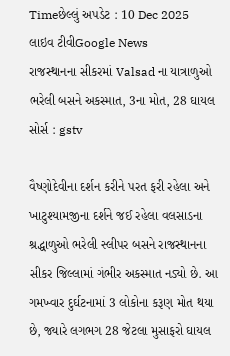Timeછેલ્લું અપડેટ : 10 Dec 2025
લાઇવ ટીવીGoogle News
રાજસ્થાનના સીકરમાં Valsad ના યાત્રાળુઓ ભરેલી બસને અકસ્માત, 3ના મોત, 28 ઘાયલ
સોર્સ : gstv

વૈષ્ણોદેવીના દર્શન કરીને પરત ફરી રહેલા અને ખાટુશ્યામજીના દર્શને જઈ રહેલા વલસાડના શ્રદ્ધાળુઓ ભરેલી સ્લીપર બસને રાજસ્થાનના સીકર જિલ્લામાં ગંભીર અકસ્માત નડ્યો છે. આ ગમખ્વાર દુર્ઘટનામાં 3 લોકોના કરૂણ મોત થયા છે, જ્યારે લગભગ 28 જેટલા મુસાફરો ઘાયલ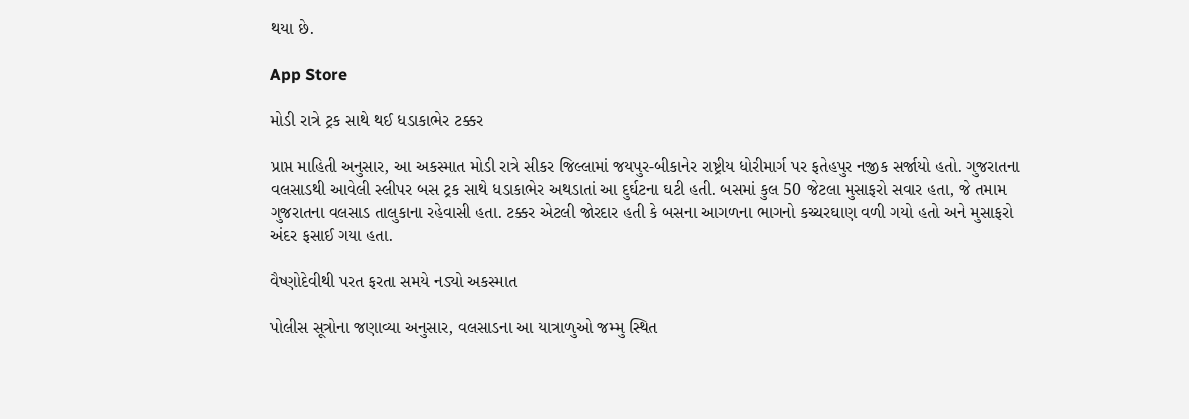થયા છે.

App Store

મોડી રાત્રે ટ્રક સાથે થઈ ધડાકાભેર ટક્કર

પ્રાપ્ત માહિતી અનુસાર, આ અકસ્માત મોડી રાત્રે સીકર જિલ્લામાં જયપુર-બીકાનેર રાષ્ટ્રીય ધોરીમાર્ગ પર ફતેહપુર નજીક સર્જાયો હતો. ગુજરાતના વલસાડથી આવેલી સ્લીપર બસ ટ્રક સાથે ધડાકાભેર અથડાતાં આ દુર્ઘટના ઘટી હતી. બસમાં કુલ 50 જેટલા મુસાફરો સવાર હતા, જે તમામ ગુજરાતના વલસાડ તાલુકાના રહેવાસી હતા. ટક્કર એટલી જોરદાર હતી કે બસના આગળના ભાગનો કચ્ચરઘાણ વળી ગયો હતો અને મુસાફરો અંદર ફસાઈ ગયા હતા.

વૈષ્ણોદેવીથી પરત ફરતા સમયે નડ્યો અકસ્માત

પોલીસ સૂત્રોના જણાવ્યા અનુસાર, વલસાડના આ યાત્રાળુઓ જમ્મુ સ્થિત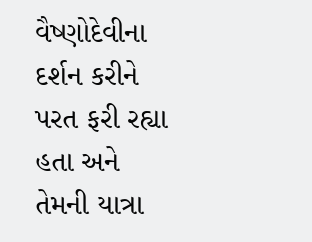વૈષ્ણોદેવીના દર્શન કરીને પરત ફરી રહ્યા હતા અને તેમની યાત્રા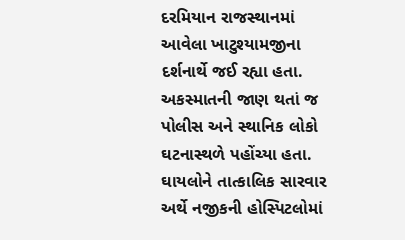દરમિયાન રાજસ્થાનમાં આવેલા ખાટુશ્યામજીના દર્શનાર્થે જઈ રહ્યા હતા. અકસ્માતની જાણ થતાં જ પોલીસ અને સ્થાનિક લોકો ઘટનાસ્થળે પહોંચ્યા હતા. ઘાયલોને તાત્કાલિક સારવાર અર્થે નજીકની હોસ્પિટલોમાં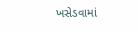ખસેડવામાં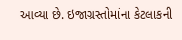આવ્યા છે. ઇજાગ્રસ્તોમાંના કેટલાકની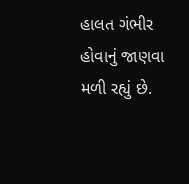હાલત ગંભીર હોવાનું જાણવા મળી રહ્યું છે.